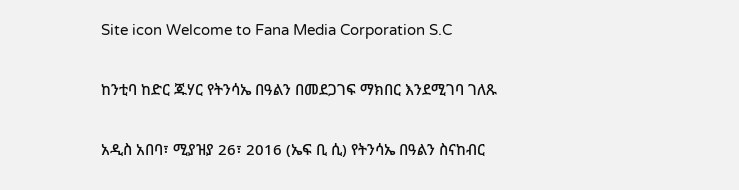Site icon Welcome to Fana Media Corporation S.C

ከንቲባ ከድር ጁሃር የትንሳኤ በዓልን በመደጋገፍ ማክበር እንደሚገባ ገለጹ

አዲስ አበባ፣ ሚያዝያ 26፣ 2016 (ኤፍ ቢ ሲ) የትንሳኤ በዓልን ስናከብር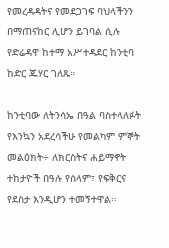የመረዳዳትና የመደጋገፍ ባህላችንን በማጠናከር ሊሆን ይገባል ሲሉ የድሬዳዋ ከተማ አሥተዳደር ከንቲባ ከድር ጁሃር ገለጹ።

ከንቲባው ለትንሳኤ በዓል ባስተላለፉት የእንኳን አደረሳችሁ የመልካም ምኞት መልዕክት÷ ለክርስትና ሐይማኖት ተከታዮች በዓሉ የሰላም፣ የፍቅርና የደስታ እንዲሆን ተመኝተዋል፡፡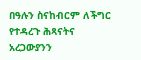በዓሉን ስናከብርም ለችግር የተዳረጉ ሕጻናትና አረጋውያንን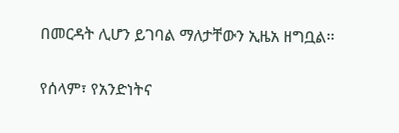በመርዳት ሊሆን ይገባል ማለታቸውን ኢዜአ ዘግቧል፡፡

የሰላም፣ የአንድነትና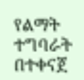የልማት ተግባራት በተቀናጀ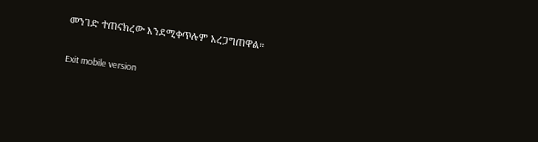መንገድ ተጠናክረው እንደሚቀጥሉም አረጋግጠዋል።

Exit mobile version